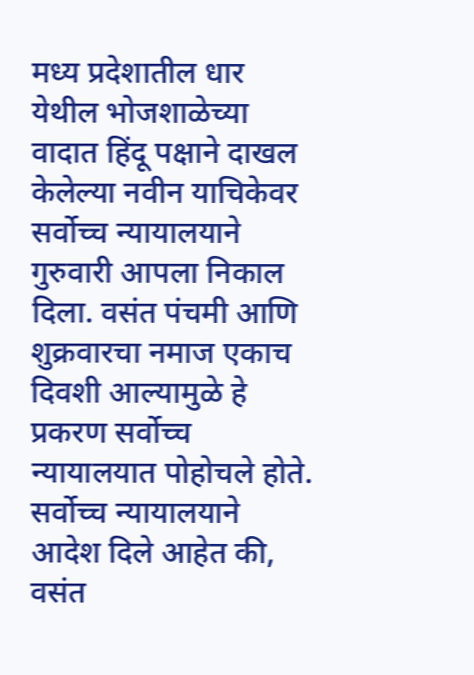मध्य प्रदेशातील धार येथील भोजशाळेच्या वादात हिंदू पक्षाने दाखल केलेल्या नवीन याचिकेवर सर्वोच्च न्यायालयाने गुरुवारी आपला निकाल दिला. वसंत पंचमी आणि शुक्रवारचा नमाज एकाच दिवशी आल्यामुळे हे प्रकरण सर्वोच्च न्यायालयात पोहोचले होते. सर्वोच्च न्यायालयाने आदेश दिले आहेत की, वसंत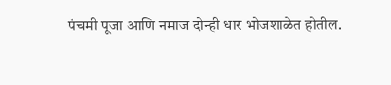पंचमी पूजा आणि नमाज दोन्ही धार भोजशाळेत होतील.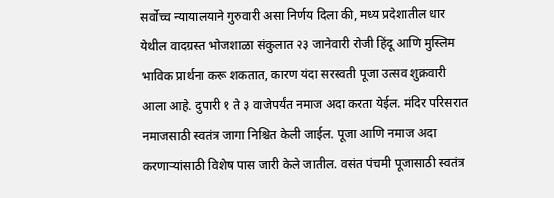सर्वोच्च न्यायालयाने गुरुवारी असा निर्णय दिला की, मध्य प्रदेशातील धार येथील वादग्रस्त भोजशाळा संकुलात २३ जानेवारी रोजी हिंदू आणि मुस्लिम भाविक प्रार्थना करू शकतात, कारण यंदा सरस्वती पूजा उत्सव शुक्रवारी आला आहे. दुपारी १ ते ३ वाजेपर्यंत नमाज अदा करता येईल. मंदिर परिसरात नमाजसाठी स्वतंत्र जागा निश्चित केली जाईल. पूजा आणि नमाज अदा करणाऱ्यांसाठी विशेष पास जारी केले जातील. वसंत पंचमी पूजासाठी स्वतंत्र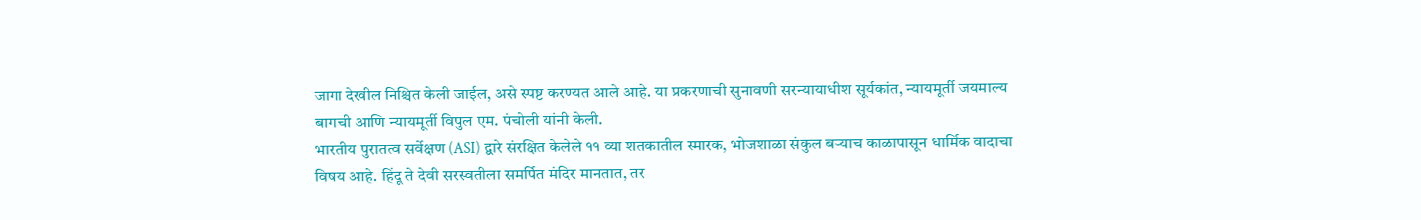जागा देखील निश्चित केली जाईल, असे स्पष्ट करण्यत आले आहे. या प्रकरणाची सुनावणी सरन्यायाधीश सूर्यकांत, न्यायमूर्ती जयमाल्य बागची आणि न्यायमूर्ती विपुल एम. पंचोली यांनी केली.
भारतीय पुरातत्व सर्वेक्षण (ASI) द्वारे संरक्षित केलेले ११ व्या शतकातील स्मारक, भोजशाळा संकुल बऱ्याच काळापासून धार्मिक वादाचा विषय आहे. हिंदू ते देवी सरस्वतीला समर्पित मंदिर मानतात, तर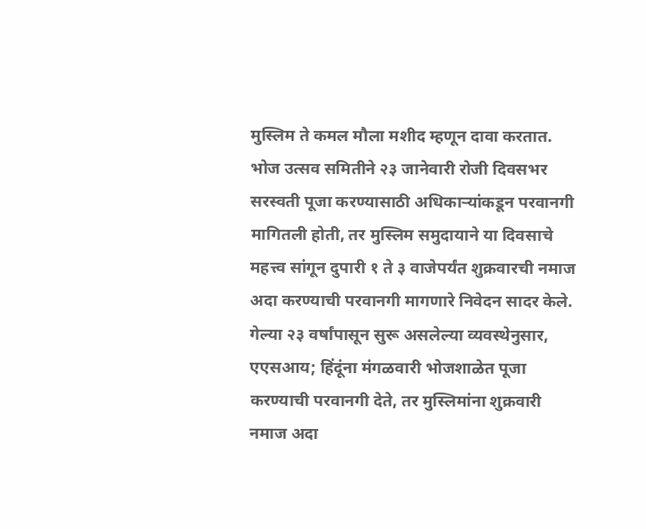मुस्लिम ते कमल मौला मशीद म्हणून दावा करतात. भोज उत्सव समितीने २३ जानेवारी रोजी दिवसभर सरस्वती पूजा करण्यासाठी अधिकाऱ्यांकडून परवानगी मागितली होती, तर मुस्लिम समुदायाने या दिवसाचे महत्त्व सांगून दुपारी १ ते ३ वाजेपर्यंत शुक्रवारची नमाज अदा करण्याची परवानगी मागणारे निवेदन सादर केले. गेल्या २३ वर्षांपासून सुरू असलेल्या व्यवस्थेनुसार, एएसआय; हिंदूंना मंगळवारी भोजशाळेत पूजा करण्याची परवानगी देते, तर मुस्लिमांना शुक्रवारी नमाज अदा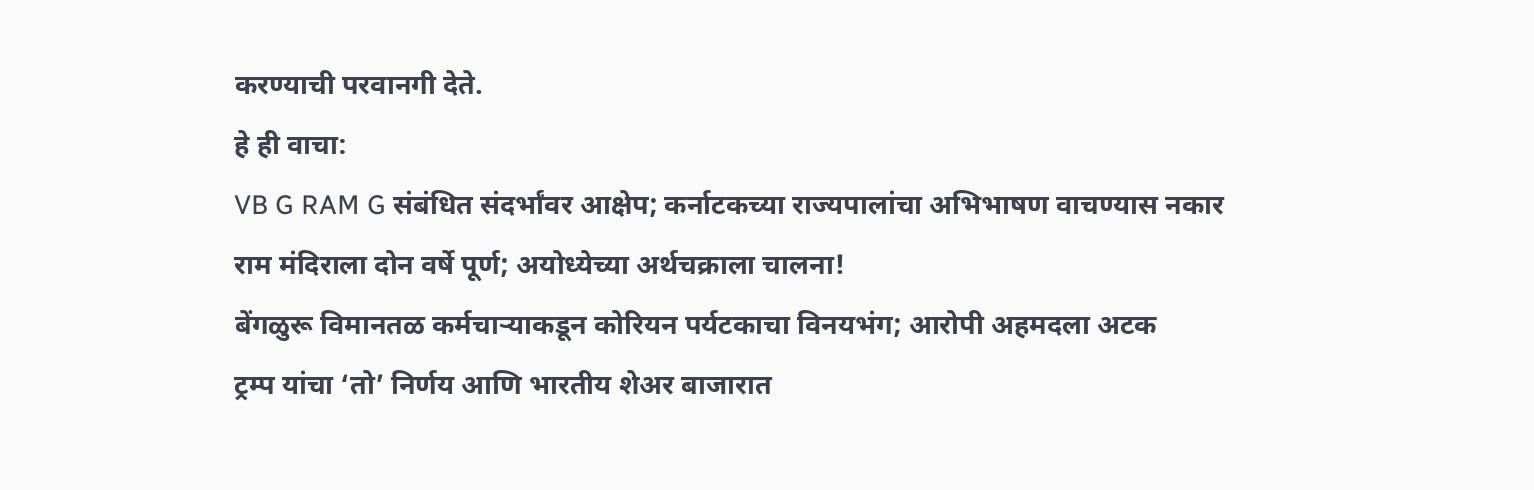करण्याची परवानगी देते.
हे ही वाचा:
VB G RAM G संबंधित संदर्भांवर आक्षेप; कर्नाटकच्या राज्यपालांचा अभिभाषण वाचण्यास नकार
राम मंदिराला दोन वर्षे पूर्ण; अयोध्येच्या अर्थचक्राला चालना!
बेंगळुरू विमानतळ कर्मचाऱ्याकडून कोरियन पर्यटकाचा विनयभंग; आरोपी अहमदला अटक
ट्रम्प यांचा ‘तो’ निर्णय आणि भारतीय शेअर बाजारात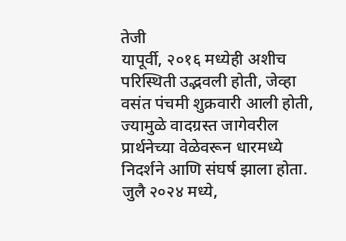तेजी
यापूर्वी, २०१६ मध्येही अशीच परिस्थिती उद्भवली होती, जेव्हा वसंत पंचमी शुक्रवारी आली होती, ज्यामुळे वादग्रस्त जागेवरील प्रार्थनेच्या वेळेवरून धारमध्ये निदर्शने आणि संघर्ष झाला होता. जुलै २०२४ मध्ये,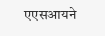एएसआयने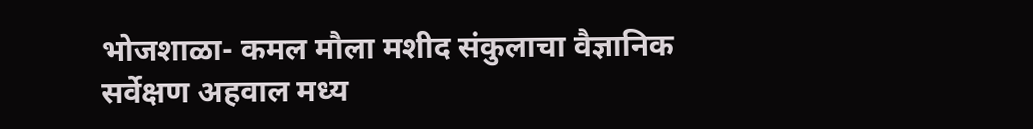भोजशाळा- कमल मौला मशीद संकुलाचा वैज्ञानिक सर्वेक्षण अहवाल मध्य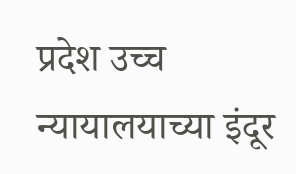प्रदेश उच्च न्यायालयाच्या इंदूर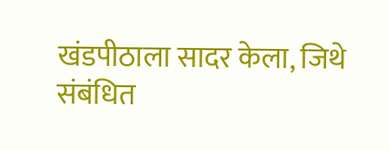खंडपीठाला सादर केला, जिथे संबंधित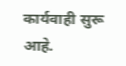कार्यवाही सुरू आहे.